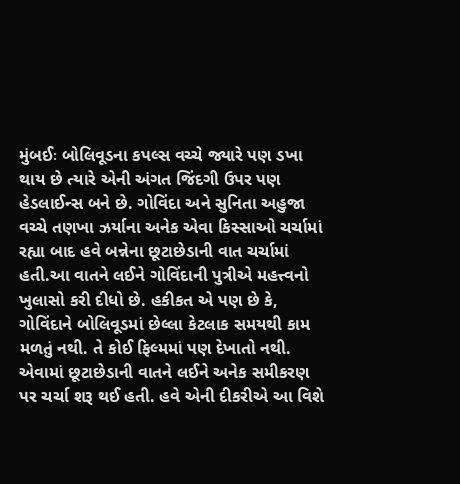મુંબઈઃ બોલિવૂડના કપલ્સ વચ્ચે જ્યારે પણ ડખા થાય છે ત્યારે એની અંગત જિંદગી ઉપર પણ હેડલાઈન્સ બને છે. ગોવિંદા અને સુનિતા અહુજા વચ્ચે તણખા ઝર્યાના અનેક એવા કિસ્સાઓ ચર્ચામાં રહ્યા બાદ હવે બન્નેના છૂટાછેડાની વાત ચર્ચામાં હતી.આ વાતને લઈને ગોવિંદાની પુત્રીએ મહત્ત્વનો ખુલાસો કરી દીધો છે. હકીકત એ પણ છે કે, ગોવિંદાને બોલિવૂડમાં છેલ્લા કેટલાક સમયથી કામ મળતું નથી. તે કોઈ ફિલ્મમાં પણ દેખાતો નથી. એવામાં છૂટાછેડાની વાતને લઈને અનેક સમીકરણ પર ચર્ચા શરૂ થઈ હતી. હવે એની દીકરીએ આ વિશે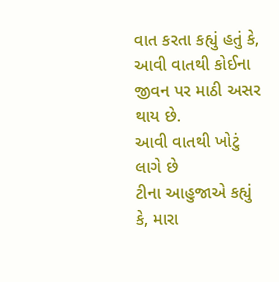વાત કરતા કહ્યું હતું કે, આવી વાતથી કોઈના જીવન પર માઠી અસર થાય છે.
આવી વાતથી ખોટું લાગે છે
ટીના આહુજાએ કહ્યું કે, મારા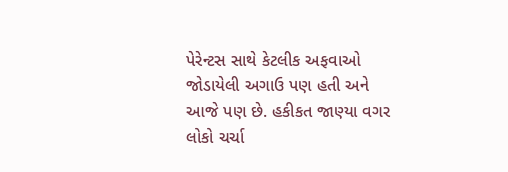પેરેન્ટસ સાથે કેટલીક અફવાઓ જોડાયેલી અગાઉ પણ હતી અને આજે પણ છે. હકીકત જાણ્યા વગર લોકો ચર્ચા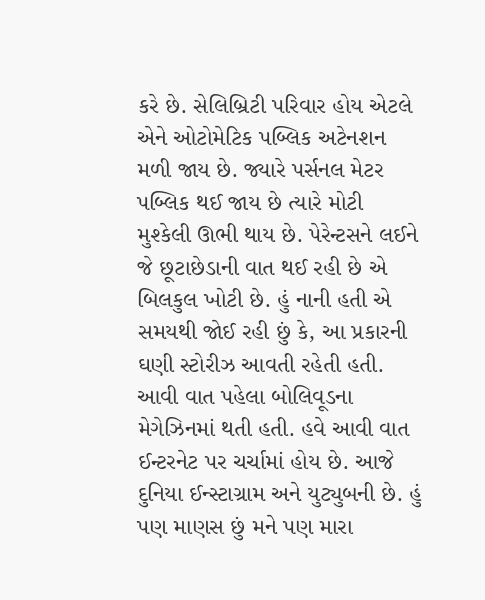કરે છે. સેલિબ્રિટી પરિવાર હોય એટલે એને ઓટોમેટિક પબ્લિક અટેનશન મળી જાય છે. જ્યારે પર્સનલ મેટર પબ્લિક થઈ જાય છે ત્યારે મોટી મુશ્કેલી ઊભી થાય છે. પેરેન્ટસને લઈને જે છૂટાછેડાની વાત થઈ રહી છે એ બિલકુલ ખોટી છે. હું નાની હતી એ સમયથી જોઈ રહી છું કે, આ પ્રકારની ઘણી સ્ટોરીઝ આવતી રહેતી હતી. આવી વાત પહેલા બોલિવૂડના મેગેઝિનમાં થતી હતી. હવે આવી વાત ઈન્ટરનેટ પર ચર્ચામાં હોય છે. આજે દુનિયા ઈન્સ્ટાગ્રામ અને યુટ્યુબની છે. હું પણ માણસ છું મને પણ મારા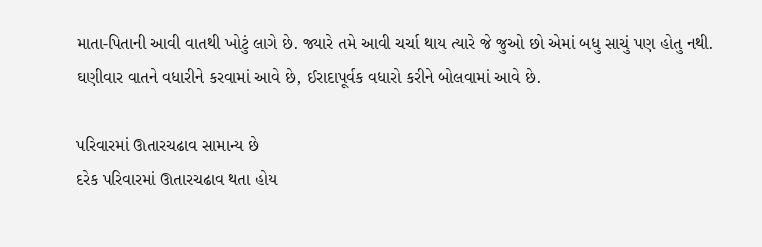માતા-પિતાની આવી વાતથી ખોટું લાગે છે. જ્યારે તમે આવી ચર્ચા થાય ત્યારે જે જુઓ છો એમાં બધુ સાચું પણ હોતુ નથી. ઘણીવાર વાતને વધારીને કરવામાં આવે છે, ઈરાદાપૂર્વક વધારો કરીને બોલવામાં આવે છે.

પરિવારમાં ઊતારચઢાવ સામાન્ય છે
દરેક પરિવારમાં ઊતારચઢાવ થતા હોય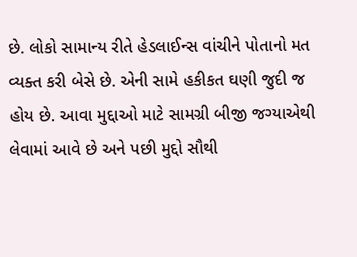છે. લોકો સામાન્ય રીતે હેડલાઈન્સ વાંચીને પોતાનો મત વ્યક્ત કરી બેસે છે. એની સામે હકીકત ઘણી જુદી જ હોય છે. આવા મુદ્દાઓ માટે સામગ્રી બીજી જગ્યાએથી લેવામાં આવે છે અને પછી મુદ્દો સૌથી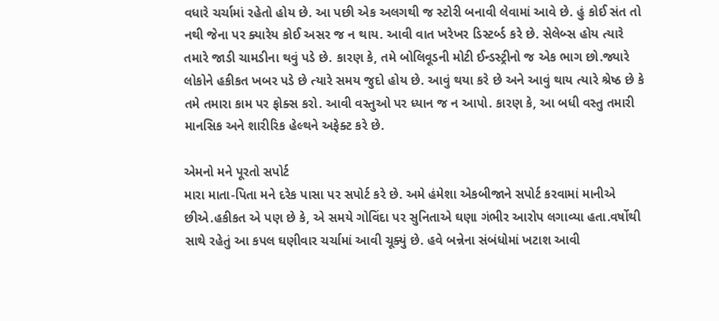વધારે ચર્ચામાં રહેતો હોય છે. આ પછી એક અલગથી જ સ્ટોરી બનાવી લેવામાં આવે છે. હું કોઈ સંત તો નથી જેના પર ક્યારેય કોઈ અસર જ ન થાય. આવી વાત ખરેખર ડિસ્ટર્બ્ડ કરે છે. સેલેબ્સ હોય ત્યારે તમારે જાડી ચામડીના થવું પડે છે. કારણ કે, તમે બોલિવૂડની મોટી ઈન્ડસ્ટ્રીનો જ એક ભાગ છો.જ્યારે લોકોને હકીકત ખબર પડે છે ત્યારે સમય જુદો હોય છે. આવું થયા કરે છે અને આવું થાય ત્યારે શ્રેષ્ઠ છે કે તમે તમારા કામ પર ફોક્સ કરો. આવી વસ્તુઓ પર ધ્યાન જ ન આપો. કારણ કે, આ બધી વસ્તુ તમારી માનસિક અને શારીરિક હેલ્થને અફેક્ટ કરે છે.

એમનો મને પૂરતો સપોર્ટ
મારા માતા-પિતા મને દરેક પાસા પર સપોર્ટ કરે છે. અમે હંમેશા એકબીજાને સપોર્ટ કરવામાં માનીએ છીએ.હકીકત એ પણ છે કે, એ સમયે ગોવિંદા પર સુનિતાએ ઘણા ગંભીર આરોપ લગાવ્યા હતા.વર્ષોથી સાથે રહેતું આ કપલ ઘણીવાર ચર્ચામાં આવી ચૂક્યું છે. હવે બન્નેના સંબંધોમાં ખટાશ આવી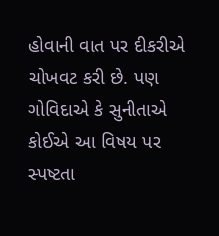હોવાની વાત પર દીકરીએ ચોખવટ કરી છે. પણ ગોવિદાએ કે સુનીતાએ કોઈએ આ વિષય પર સ્પષ્ટતા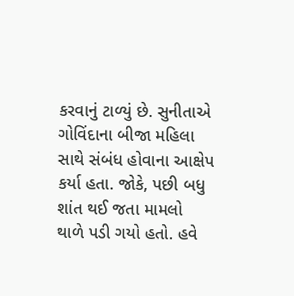કરવાનું ટાળ્યું છે. સુનીતાએ ગોવિંદાના બીજા મહિલા સાથે સંબંધ હોવાના આક્ષેપ કર્યા હતા. જોકે, પછી બધુ શાંત થઈ જતા મામલો થાળે પડી ગયો હતો. હવે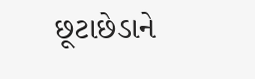છૂટાછેડાને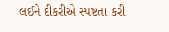લઈને દીકરીએ સ્પષ્ટતા કરી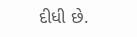દીધી છે.